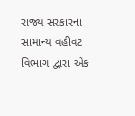રાજ્ય સરકારના સામાન્ય વહીવટ વિભાગ દ્વારા એક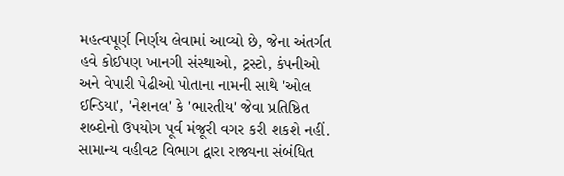મહત્વપૂર્ણ નિર્ણય લેવામાં આવ્યો છે, જેના અંતર્ગત હવે કોઈપણ ખાનગી સંસ્થાઓ, ટ્રસ્ટો, કંપનીઓ અને વેપારી પેઢીઓ પોતાના નામની સાથે 'ઓલ ઈન્ડિયા', 'નેશનલ' કે 'ભારતીય' જેવા પ્રતિષ્ઠિત શબ્દોનો ઉપયોગ પૂર્વ મંજૂરી વગર કરી શકશે નહીં. સામાન્ય વહીવટ વિભાગ દ્વારા રાજ્યના સંબંધિત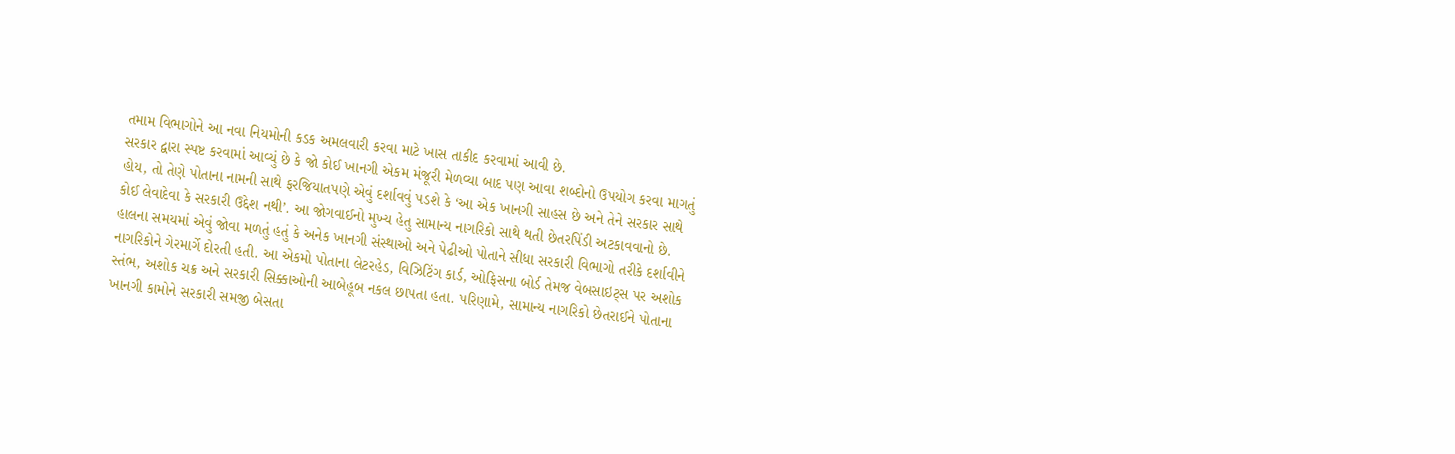તમામ વિભાગોને આ નવા નિયમોની કડક અમલવારી કરવા માટે ખાસ તાકીદ કરવામાં આવી છે.
સરકાર દ્વારા સ્પષ્ટ કરવામાં આવ્યું છે કે જો કોઈ ખાનગી એકમ મંજૂરી મેળવ્યા બાદ પણ આવા શબ્દોનો ઉપયોગ કરવા માગતું હોય, તો તેણે પોતાના નામની સાથે ફરજિયાતપણે એવું દર્શાવવું પડશે કે ‘આ એક ખાનગી સાહસ છે અને તેને સરકાર સાથે કોઈ લેવાદેવા કે સરકારી ઉદ્દેશ નથી’. આ જોગવાઈનો મુખ્ય હેતુ સામાન્ય નાગરિકો સાથે થતી છેતરપિંડી અટકાવવાનો છે.
હાલના સમયમાં એવું જોવા મળતું હતું કે અનેક ખાનગી સંસ્થાઓ અને પેઢીઓ પોતાને સીધા સરકારી વિભાગો તરીકે દર્શાવીને નાગરિકોને ગેરમાર્ગે દોરતી હતી. આ એકમો પોતાના લેટરહેડ, વિઝિટિંગ કાર્ડ, ઓફિસના બોર્ડ તેમજ વેબસાઇટ્સ પર અશોક સ્તંભ, અશોક ચક્ર અને સરકારી સિક્કાઓની આબેહૂબ નકલ છાપતા હતા. પરિણામે, સામાન્ય નાગરિકો છેતરાઈને પોતાના ખાનગી કામોને સરકારી સમજી બેસતા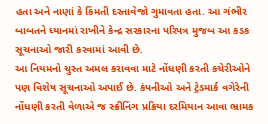હતા અને નાણાં કે કિંમતી દસ્તાવેજો ગુમાવતા હતા. આ ગંભીર બાબતને ધ્યાનમાં રાખીને કેન્દ્ર સરકારના પરિપત્ર મુજબ આ કડક સૂચનાઓ જારી કરવામાં આવી છે.
આ નિયમનો ચુસ્ત અમલ કરાવવા માટે નોંધણી કરતી કચેરીઓને પણ વિશેષ સૂચનાઓ અપાઈ છે. કંપનીઓ અને ટ્રેડમાર્ક વગેરેની નોંધણી કરતી વેળાએ જ સ્ક્રીનિંગ પ્રક્રિયા દરમિયાન આવા ભ્રામક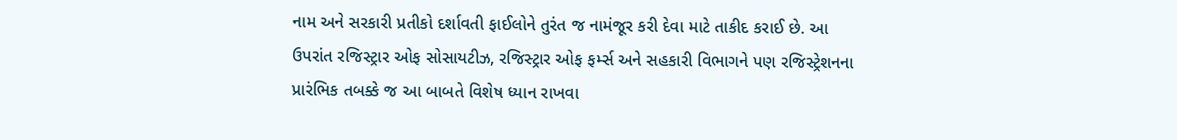નામ અને સરકારી પ્રતીકો દર્શાવતી ફાઈલોને તુરંત જ નામંજૂર કરી દેવા માટે તાકીદ કરાઈ છે. આ ઉપરાંત રજિસ્ટ્રાર ઓફ સોસાયટીઝ, રજિસ્ટ્રાર ઓફ ફર્મ્સ અને સહકારી વિભાગને પણ રજિસ્ટ્રેશનના પ્રારંભિક તબક્કે જ આ બાબતે વિશેષ ધ્યાન રાખવા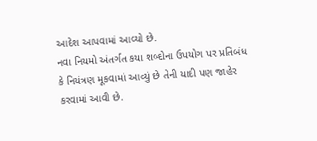આદેશ આપવામાં આવ્યો છે.
નવા નિયમો અંતર્ગત કયા શબ્દોના ઉપયોગ પર પ્રતિબંધ કે નિયંત્રણ મૂકવામાં આવ્યું છે તેની યાદી પણ જાહેર કરવામાં આવી છે.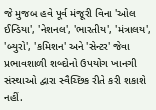જે મુજબ હવે પૂર્વ મંજૂરી વિના 'ઓલ ઈન્ડિયા', 'નેશનલ', 'ભારતીય', 'મંત્રાલય', 'બ્યુરો', 'કમિશન' અને 'સેન્ટર' જેવા પ્રભાવશાળી શબ્દોનો ઉપયોગ ખાનગી સંસ્થાઓ દ્વારા સ્વૈચ્છિક રીતે કરી શકાશે નહીં.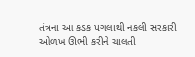તંત્રના આ કડક પગલાથી નકલી સરકારી ઓળખ ઊભી કરીને ચાલતી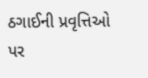ઠગાઈની પ્રવૃત્તિઓ પર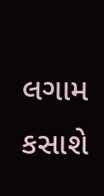લગામ કસાશે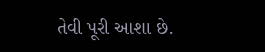તેવી પૂરી આશા છે.